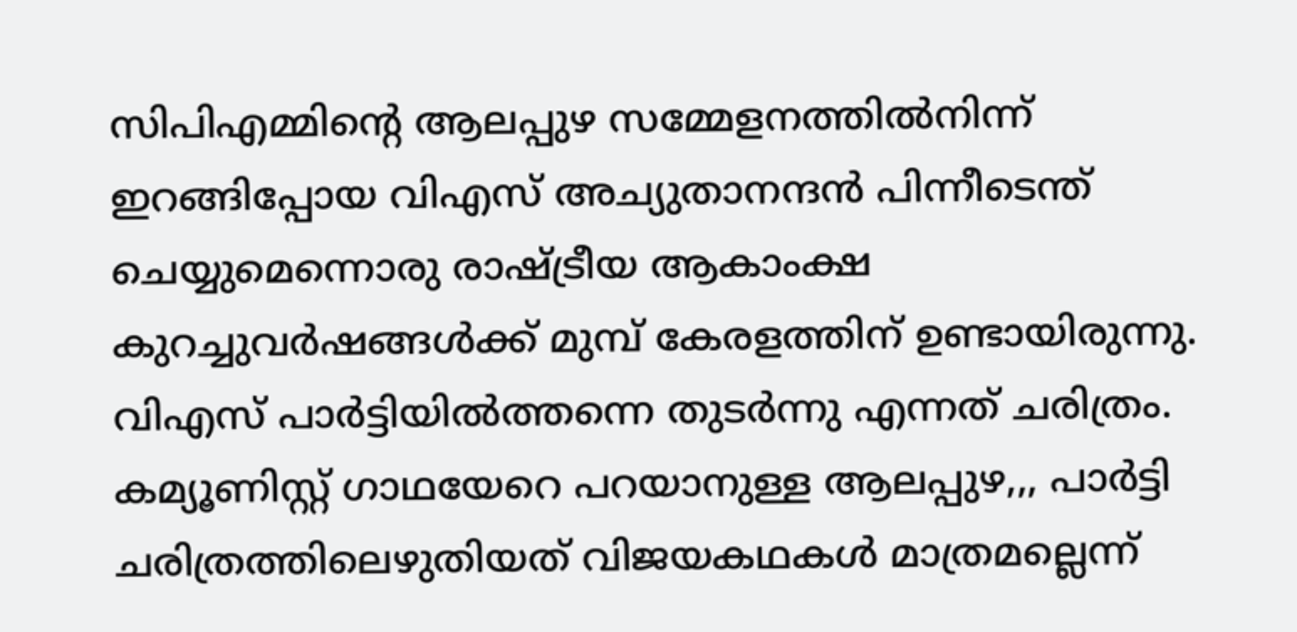സിപിഎമ്മിന്റെ ആലപ്പുഴ സമ്മേളനത്തില്‍നിന്ന് ഇറങ്ങിപ്പോയ വിഎസ് അച്യുതാനന്ദന്‍ പിന്നീടെന്ത് ചെയ്യുമെന്നൊരു രാഷ്ട്രീയ ആകാംക്ഷ കുറച്ചുവര്‍ഷങ്ങള്‍ക്ക് മുമ്പ് കേരളത്തിന് ഉണ്ടായിരുന്നു. വിഎസ് പാര്‍ട്ടിയില്‍ത്തന്നെ തുടര്‍ന്നു എന്നത് ചരിത്രം. കമ്യൂണിസ്റ്റ് ഗാഥയേറെ പറയാനുള്ള ആലപ്പുഴ,,, പാര്‍ട്ടി ചരിത്രത്തിലെഴുതിയത് വിജയകഥകള്‍ മാത്രമല്ലെന്ന്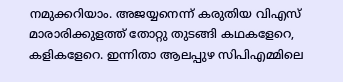നമുക്കറിയാം. അജയ്യനെന്ന് കരുതിയ വിഎസ് മാരാരിക്കുളത്ത് തോറ്റു തുടങ്ങി കഥകളേറെ, കളികളേറെ. ഇന്നിതാ ആലപ്പുഴ സിപിഎമ്മിലെ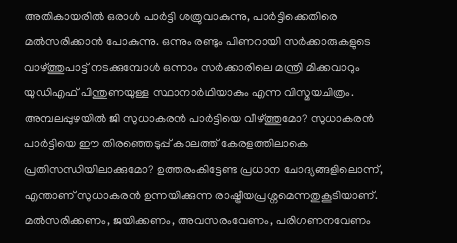അതികായരില്‍ ഒരാള്‍ പാര്‍ട്ടി ശത്രുവാകുന്നു, പാര്‍ട്ടിക്കെതിരെ മല്‍സരിക്കാന്‍ പോകുന്നു. ഒന്നും രണ്ടും പിണറായി സര്‍ക്കാരുകളുടെ വാഴ്ത്തുപാട്ട് നടക്കുമ്പോള്‍ ഒന്നാം സര്‍ക്കാരിലെ മന്ത്രി മിക്കവാറും യുഡിഎഫ് പിന്തുണയുള്ള സ്ഥാനാര്‍ഥിയാകും എന്ന വിസ്മയചിത്രം. അമ്പലപ്പുഴയില്‍ ജി സുധാകരന്‍ പാര്‍ട്ടിയെ വീഴ്ത്തുമോ? സുധാകരന്‍‌ പാര്‍ട്ടിയെ ഈ തിരഞ്ഞെടുപ്പ് കാലത്ത് കേരളത്തിലാകെ പ്രതിസന്ധിയിലാക്കുമോ? ഉത്തരംകിട്ടേണ്ട പ്രധാന ചോദ്യങ്ങളിലൊന്ന്, എന്താണ് സുധാകരന്‍ ഉന്നയിക്കുന്ന രാഷ്ട്രീയപ്രശ്നമെന്നതുകൂടിയാണ്. മല്‍സരിക്കണം, ജയിക്കണം, അവസരംവേണം, പരിഗണനവേണം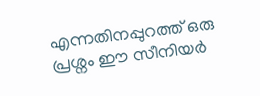എന്നതിനപ്പുറത്ത് ഒരു പ്രശ്നം ഈ സീനിയര്‍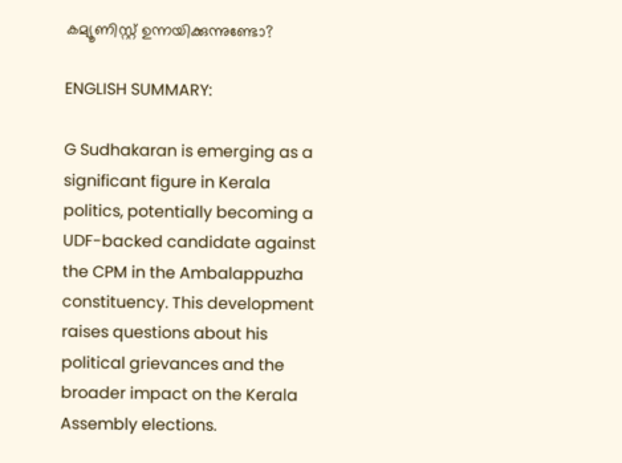കമ്യൂണിസ്റ്റ് ഉന്നയിക്കുന്നുണ്ടോ?

ENGLISH SUMMARY:

G Sudhakaran is emerging as a significant figure in Kerala politics, potentially becoming a UDF-backed candidate against the CPM in the Ambalappuzha constituency. This development raises questions about his political grievances and the broader impact on the Kerala Assembly elections.